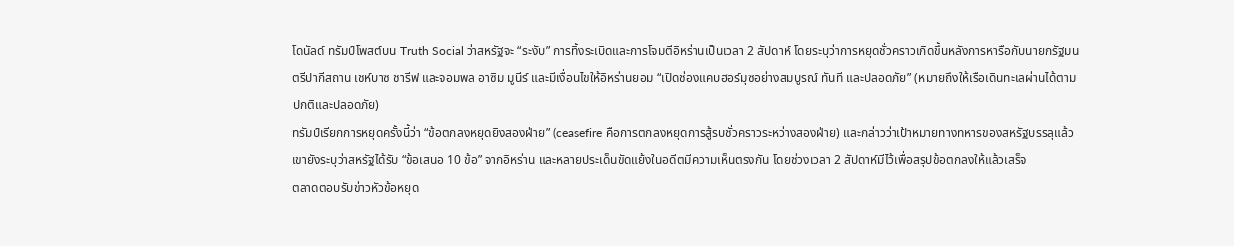โดนัลด์ ทรัมป์โพสต์บน Truth Social ว่าสหรัฐจะ “ระงับ” การทิ้งระเบิดและการโจมตีอิหร่านเป็นเวลา 2 สัปดาห์ โดยระบุว่าการหยุดชั่วคราวเกิดขึ้นหลังการหารือกับนายกรัฐมนตรีปากีสถาน เชห์บาซ ชารีฟ และจอมพล อาซิม มูนีร์ และมีเงื่อนไขให้อิหร่านยอม “เปิดช่องแคบฮอร์มุซอย่างสมบูรณ์ ทันที และปลอดภัย” (หมายถึงให้เรือเดินทะเลผ่านได้ตามปกติและปลอดภัย)
ทรัมป์เรียกการหยุดครั้งนี้ว่า “ข้อตกลงหยุดยิงสองฝ่าย” (ceasefire คือการตกลงหยุดการสู้รบชั่วคราวระหว่างสองฝ่าย) และกล่าวว่าเป้าหมายทางทหารของสหรัฐบรรลุแล้ว เขายังระบุว่าสหรัฐได้รับ “ข้อเสนอ 10 ข้อ” จากอิหร่าน และหลายประเด็นขัดแย้งในอดีตมีความเห็นตรงกัน โดยช่วงเวลา 2 สัปดาห์มีไว้เพื่อสรุปข้อตกลงให้แล้วเสร็จ
ตลาดตอบรับข่าวหัวข้อหยุด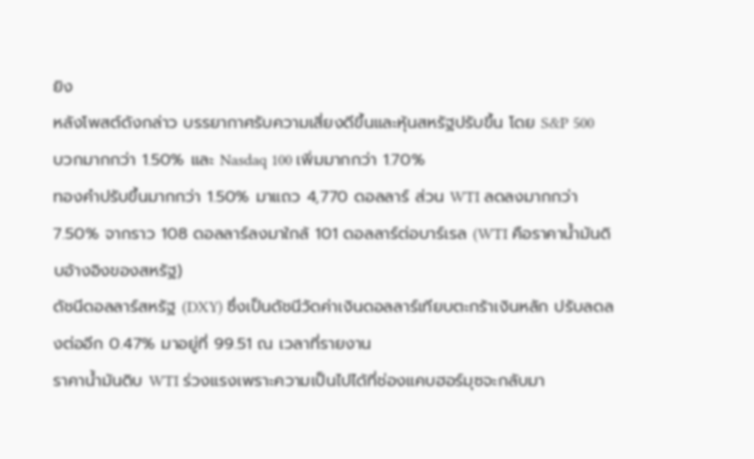ยิง
หลังโพสต์ดังกล่าว บรรยากาศรับความเสี่ยงดีขึ้นและหุ้นสหรัฐปรับขึ้น โดย S&P 500 บวกมากกว่า 1.50% และ Nasdaq 100 เพิ่มมากกว่า 1.70%
ทองคำปรับขึ้นมากกว่า 1.50% มาแถว 4,770 ดอลลาร์ ส่วน WTI ลดลงมากกว่า 7.50% จากราว 108 ดอลลาร์ลงมาใกล้ 101 ดอลลาร์ต่อบาร์เรล (WTI คือราคาน้ำมันดิบอ้างอิงของสหรัฐ)
ดัชนีดอลลาร์สหรัฐ (DXY) ซึ่งเป็นดัชนีวัดค่าเงินดอลลาร์เทียบตะกร้าเงินหลัก ปรับลดลงต่ออีก 0.47% มาอยู่ที่ 99.51 ณ เวลาที่รายงาน
ราคาน้ำมันดิบ WTI ร่วงแรงเพราะความเป็นไปได้ที่ช่องแคบฮอร์มุซจะกลับมา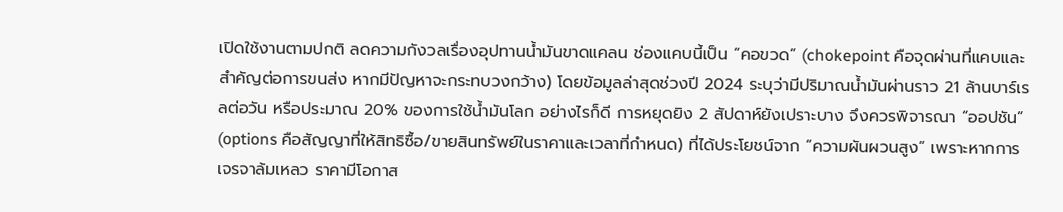เปิดใช้งานตามปกติ ลดความกังวลเรื่องอุปทานน้ำมันขาดแคลน ช่องแคบนี้เป็น “คอขวด” (chokepoint คือจุดผ่านที่แคบและสำคัญต่อการขนส่ง หากมีปัญหาจะกระทบวงกว้าง) โดยข้อมูลล่าสุดช่วงปี 2024 ระบุว่ามีปริมาณน้ำมันผ่านราว 21 ล้านบาร์เรลต่อวัน หรือประมาณ 20% ของการใช้น้ำมันโลก อย่างไรก็ดี การหยุดยิง 2 สัปดาห์ยังเปราะบาง จึงควรพิจารณา “ออปชัน” (options คือสัญญาที่ให้สิทธิซื้อ/ขายสินทรัพย์ในราคาและเวลาที่กำหนด) ที่ได้ประโยชน์จาก “ความผันผวนสูง” เพราะหากการเจรจาล้มเหลว ราคามีโอกาส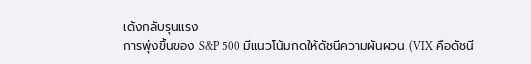เด้งกลับรุนแรง
การพุ่งขึ้นของ S&P 500 มีแนวโน้มกดให้ดัชนีความผันผวน (VIX คือดัชนี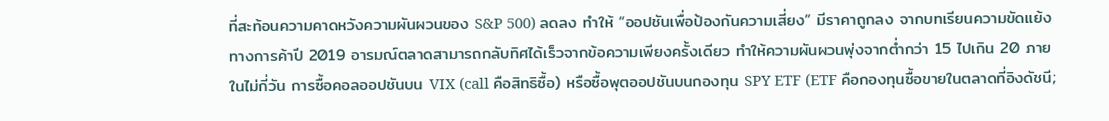ที่สะท้อนความคาดหวังความผันผวนของ S&P 500) ลดลง ทำให้ “ออปชันเพื่อป้องกันความเสี่ยง” มีราคาถูกลง จากบทเรียนความขัดแย้งทางการค้าปี 2019 อารมณ์ตลาดสามารถกลับทิศได้เร็วจากข้อความเพียงครั้งเดียว ทำให้ความผันผวนพุ่งจากต่ำกว่า 15 ไปเกิน 20 ภายในไม่กี่วัน การซื้อคอลออปชันบน VIX (call คือสิทธิซื้อ) หรือซื้อพุตออปชันบนกองทุน SPY ETF (ETF คือกองทุนซื้อขายในตลาดที่อิงดัชนี;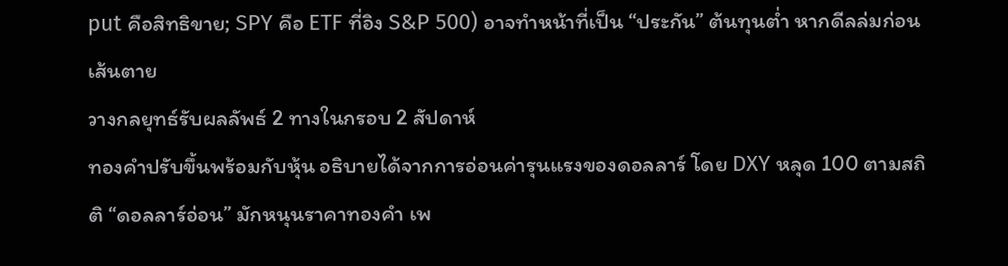put คือสิทธิขาย; SPY คือ ETF ที่อิง S&P 500) อาจทำหน้าที่เป็น “ประกัน” ต้นทุนต่ำ หากดีลล่มก่อนเส้นตาย
วางกลยุทธ์รับผลลัพธ์ 2 ทางในกรอบ 2 สัปดาห์
ทองคำปรับขึ้นพร้อมกับหุ้น อธิบายได้จากการอ่อนค่ารุนแรงของดอลลาร์ โดย DXY หลุด 100 ตามสถิติ “ดอลลาร์อ่อน” มักหนุนราคาทองคำ เพ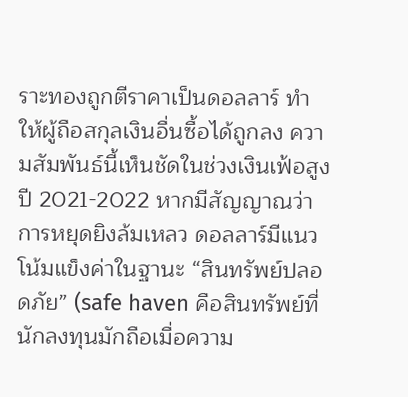ราะทองถูกตีราคาเป็นดอลลาร์ ทำให้ผู้ถือสกุลเงินอื่นซื้อได้ถูกลง ความสัมพันธ์นี้เห็นชัดในช่วงเงินเฟ้อสูงปี 2021-2022 หากมีสัญญาณว่าการหยุดยิงล้มเหลว ดอลลาร์มีแนวโน้มแข็งค่าในฐานะ “สินทรัพย์ปลอดภัย” (safe haven คือสินทรัพย์ที่นักลงทุนมักถือเมื่อความ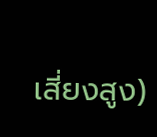เสี่ยงสูง)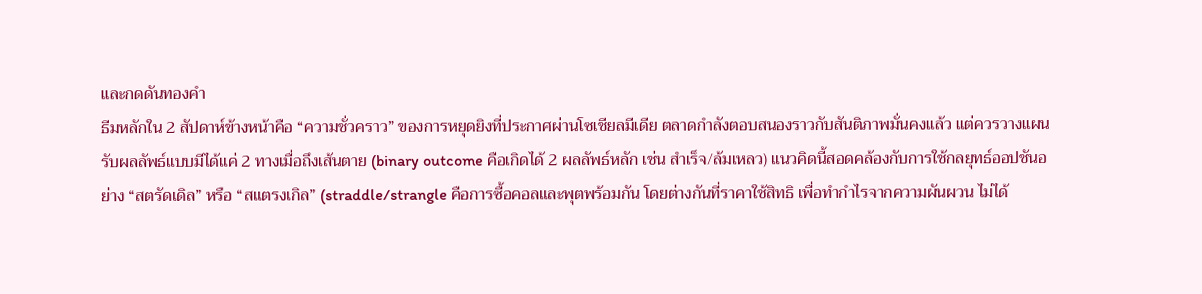และกดดันทองคำ
ธีมหลักใน 2 สัปดาห์ข้างหน้าคือ “ความชั่วคราว” ของการหยุดยิงที่ประกาศผ่านโซเชียลมีเดีย ตลาดกำลังตอบสนองราวกับสันติภาพมั่นคงแล้ว แต่ควรวางแผนรับผลลัพธ์แบบมีได้แค่ 2 ทางเมื่อถึงเส้นตาย (binary outcome คือเกิดได้ 2 ผลลัพธ์หลัก เช่น สำเร็จ/ล้มเหลว) แนวคิดนี้สอดคล้องกับการใช้กลยุทธ์ออปชันอย่าง “สตรัดเดิล” หรือ “สแตรงเกิล” (straddle/strangle คือการซื้อคอลและพุตพร้อมกัน โดยต่างกันที่ราคาใช้สิทธิ เพื่อทำกำไรจากความผันผวน ไม่ได้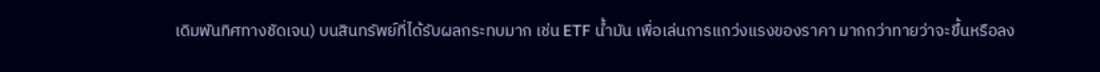เดิมพันทิศทางชัดเจน) บนสินทรัพย์ที่ได้รับผลกระทบมาก เช่น ETF น้ำมัน เพื่อเล่นการแกว่งแรงของราคา มากกว่าทายว่าจะขึ้นหรือลง